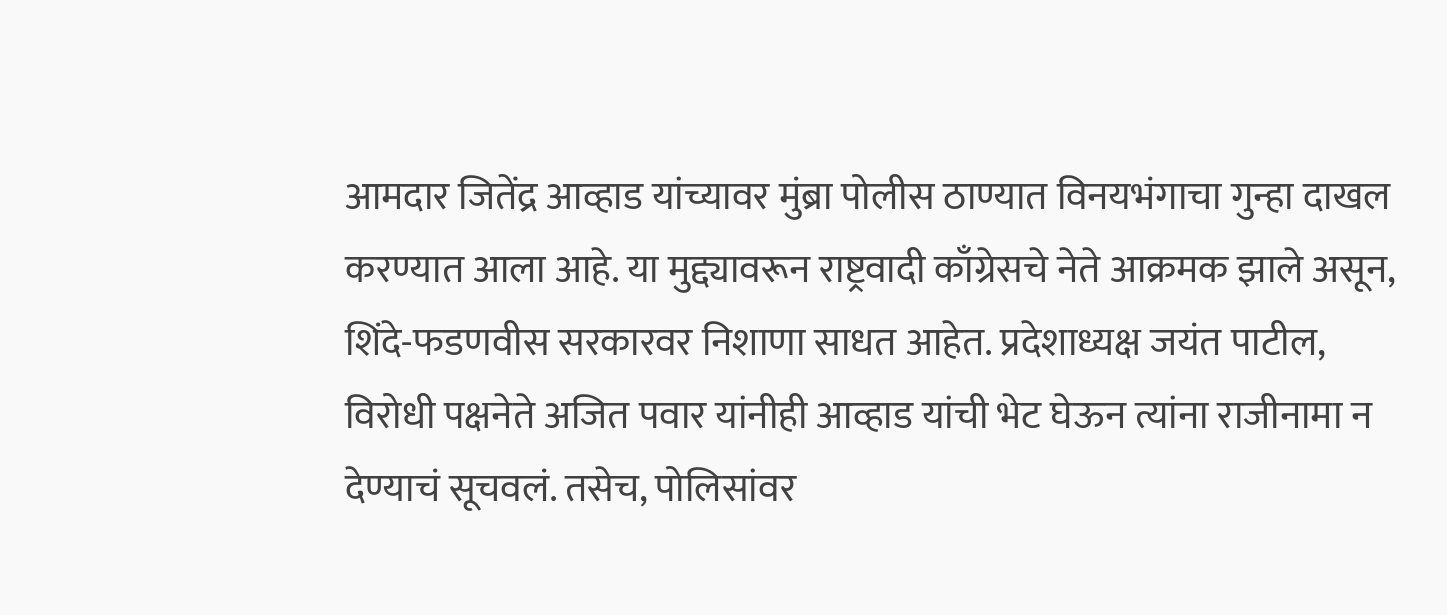आमदार जितेंद्र आव्हाड यांच्यावर मुंब्रा पोलीस ठाण्यात विनयभंगाचा गुन्हा दाखल करण्यात आला आहे. या मुद्द्यावरून राष्ट्रवादी काँग्रेसचे नेते आक्रमक झाले असून, शिंदे-फडणवीस सरकारवर निशाणा साधत आहेत. प्रदेशाध्यक्ष जयंत पाटील, विरोधी पक्षनेते अजित पवार यांनीही आव्हाड यांची भेट घेऊन त्यांना राजीनामा न देण्याचं सूचवलं. तसेच, पोलिसांवर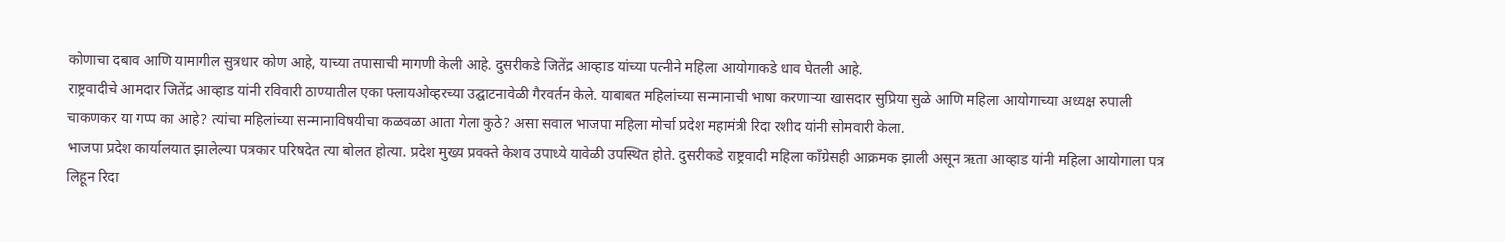कोणाचा दबाव आणि यामागील सुत्रधार कोण आहे, याच्या तपासाची मागणी केली आहे. दुसरीकडे जितेंद्र आव्हाड यांच्या पत्नीने महिला आयोगाकडे धाव घेतली आहे.
राष्ट्रवादीचे आमदार जितेंद्र आव्हाड यांनी रविवारी ठाण्यातील एका फ्लायओव्हरच्या उद्घाटनावेळी गैरवर्तन केले. याबाबत महिलांच्या सन्मानाची भाषा करणाऱ्या खासदार सुप्रिया सुळे आणि महिला आयोगाच्या अध्यक्ष रुपाली चाकणकर या गप्प का आहे? त्यांचा महिलांच्या सन्मानाविषयीचा कळवळा आता गेला कुठे? असा सवाल भाजपा महिला मोर्चा प्रदेश महामंत्री रिदा रशीद यांनी सोमवारी केला.
भाजपा प्रदेश कार्यालयात झालेल्या पत्रकार परिषदेत त्या बोलत होत्या. प्रदेश मुख्य प्रवक्ते केशव उपाध्ये यावेळी उपस्थित होते. दुसरीकडे राष्ट्रवादी महिला काँग्रेसही आक्रमक झाली असून ऋता आव्हाड यांनी महिला आयोगाला पत्र लिहून रिदा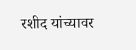रशीद यांच्यावर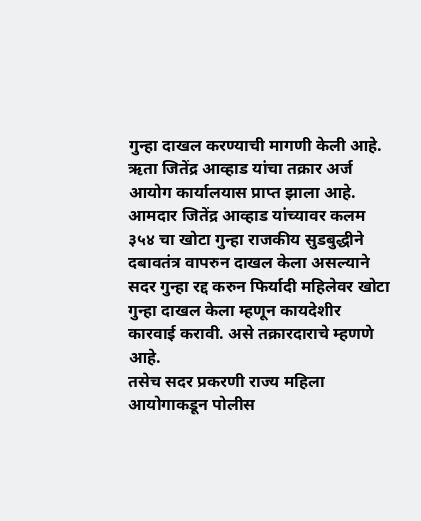गुन्हा दाखल करण्याची मागणी केली आहे. ऋता जितेंद्र आव्हाड यांचा तक्रार अर्ज आयोग कार्यालयास प्राप्त झाला आहे. आमदार जितेंद्र आव्हाड यांच्यावर कलम ३५४ चा खोटा गुन्हा राजकीय सुडबुद्धीने दबावतंत्र वापरुन दाखल केला असल्याने सदर गुन्हा रद्द करुन फिर्यादी महिलेवर खोटा गुन्हा दाखल केला म्हणून कायदेशीर कारवाई करावी. असे तक्रारदाराचे म्हणणे आहे.
तसेच सदर प्रकरणी राज्य महिला आयोगाकडून पोलीस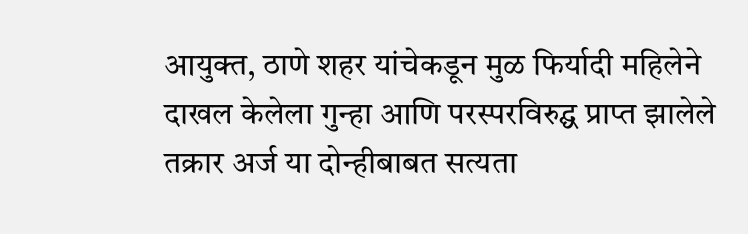आयुक्त, ठाणे शहर यांचेकडून मुळ फिर्यादी महिलेने दाखल केलेला गुन्हा आणि परस्परविरुद्घ प्राप्त झालेले तक्रार अर्ज या दोन्हीबाबत सत्यता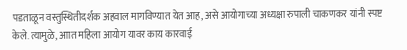पडताळून वस्तुस्थितीदर्शक अहवाल मागविण्यात येत आह, असे आयोगाच्या अध्यक्षा रुपाली चाकणकर यांनी स्पष्ट केले. त्यामुळे, आात महिला आयोग यावर काय कारवाई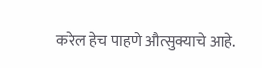करेल हेच पाहणे औत्सुक्याचे आहे.